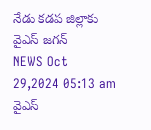నేడు కడప జిల్లాకు వైఎస్ జగన్
NEWS Oct 29,2024 05:13 am
వైఎస్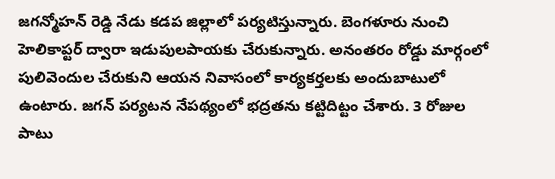జగన్మోహన్ రెడ్డి నేడు కడప జిల్లాలో పర్యటిస్తున్నారు. బెంగళూరు నుంచి హెలికాప్టర్ ద్వారా ఇడుపులపాయకు చేరుకున్నారు. అనంతరం రోడ్డు మార్గంలో పులివెందుల చేరుకుని ఆయన నివాసంలో కార్యకర్తలకు అందుబాటులో ఉంటారు. జగన్ పర్యటన నేపథ్యంలో భద్రతను కట్టిదిట్టం చేశారు. 3 రోజుల పాటు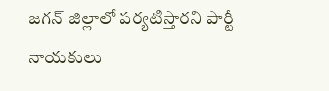జగన్ జిల్లాలో పర్యటిస్తారని పార్టీ నాయకులు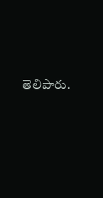తెలిపారు.